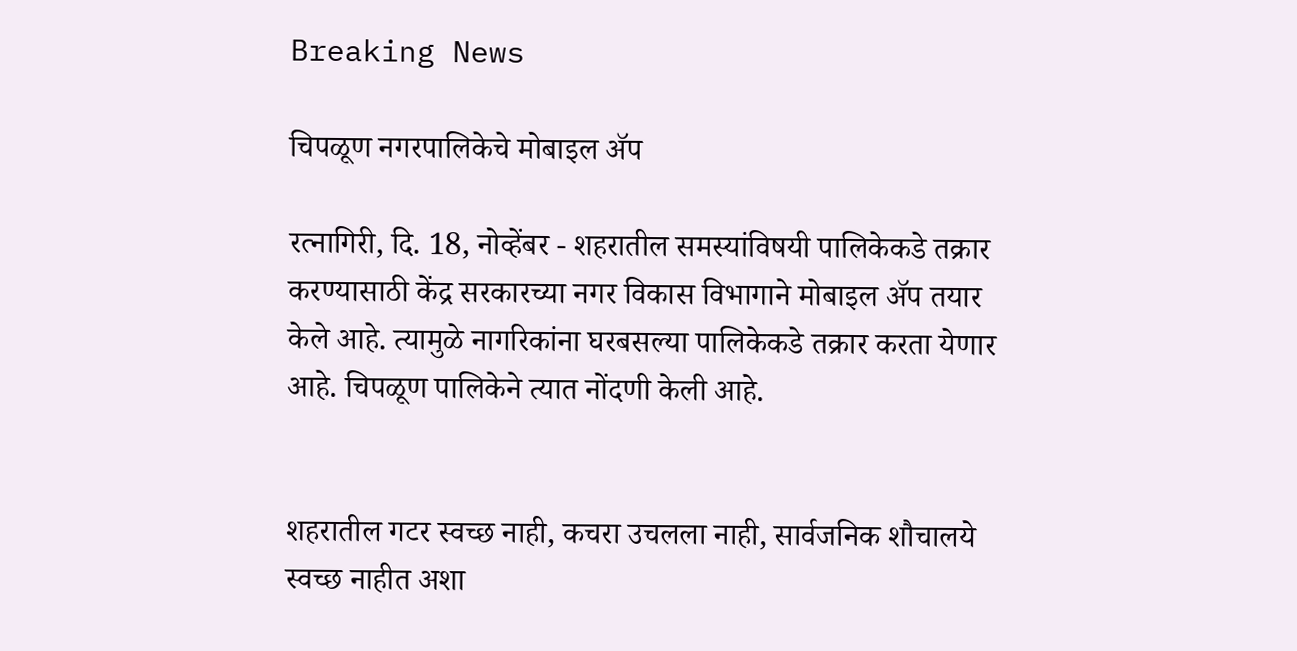Breaking News

चिपळूण नगरपालिकेचे मोबाइल अ‍ॅप

रत्नागिरी, दि. 18, नोव्हेंबर - शहरातील समस्यांविषयी पालिकेकडे तक्रार करण्यासाठी केंद्र सरकारच्या नगर विकास विभागाने मोबाइल अ‍ॅप तयार केले आहे. त्यामुळे नागरिकांना घरबसल्या पालिकेकडे तक्रार करता येणार आहे. चिपळूण पालिकेने त्यात नोंदणी केली आहे.


शहरातील गटर स्वच्छ नाही, कचरा उचलला नाही, सार्वजनिक शौचालये स्वच्छ नाहीत अशा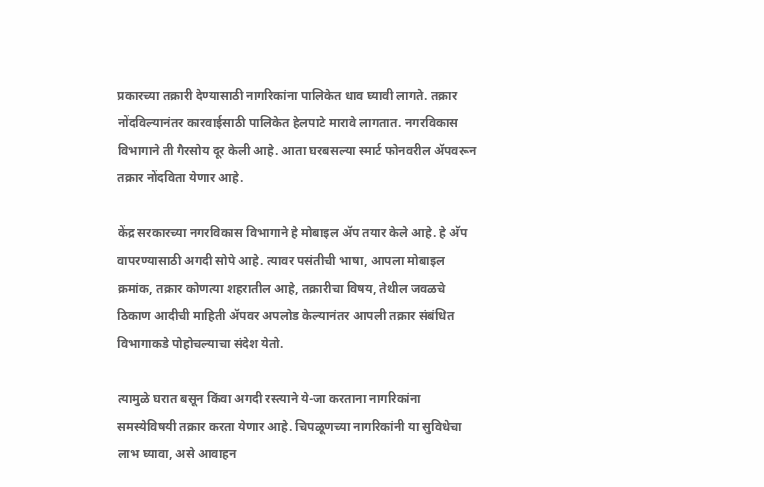प्रकारच्या तक्रारी देण्यासाठी नागरिकांना पालिकेत धाव घ्यावी लागते. तक्रार नोंदविल्यानंतर कारवाईसाठी पालिकेत हेलपाटे मारावे लागतात. नगरविकास विभागाने ती गैरसोय दूर केली आहे. आता घरबसल्या स्मार्ट फोनवरील अ‍ॅपवरून तक्रार नोंदविता येणार आहे.

केंद्र सरकारच्या नगरविकास विभागाने हे मोबाइल अ‍ॅप तयार केले आहे. हे अ‍ॅप वापरण्यासाठी अगदी सोपे आहे. त्यावर पसंतीची भाषा, आपला मोबाइल क्रमांक, तक्रार कोणत्या शहरातील आहे, तक्रारीचा विषय, तेथील जवळचे ठिकाण आदीची माहिती अ‍ॅपवर अपलोड केल्यानंतर आपली तक्रार संबंधित विभागाकडे पोहोचल्याचा संदेश येतो.

त्यामुळे घरात बसून किंवा अगदी रस्त्याने ये-जा करताना नागरिकांना समस्येविषयी तक्रार करता येणार आहे. चिपळूणच्या नागरिकांनी या सुविधेचा लाभ घ्यावा, असे आवाहन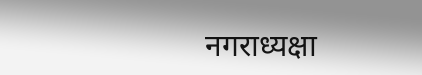नगराध्यक्षा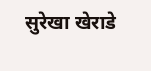सुरेखा खेराडे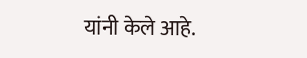यांनी केले आहे.